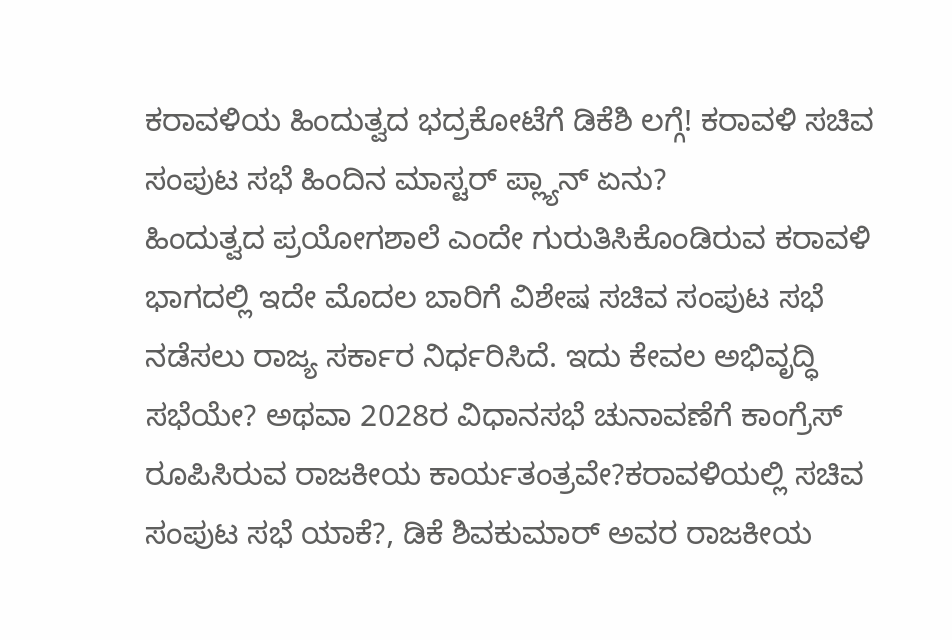ಕರಾವಳಿಯ ಹಿಂದುತ್ವದ ಭದ್ರಕೋಟೆಗೆ ಡಿಕೆಶಿ ಲಗ್ಗೆ! ಕರಾವಳಿ ಸಚಿವ ಸಂಪುಟ ಸಭೆ ಹಿಂದಿನ ಮಾಸ್ಟರ್ ಪ್ಲ್ಯಾನ್ ಏನು?
ಹಿಂದುತ್ವದ ಪ್ರಯೋಗಶಾಲೆ ಎಂದೇ ಗುರುತಿಸಿಕೊಂಡಿರುವ ಕರಾವಳಿ ಭಾಗದಲ್ಲಿ ಇದೇ ಮೊದಲ ಬಾರಿಗೆ ವಿಶೇಷ ಸಚಿವ ಸಂಪುಟ ಸಭೆ ನಡೆಸಲು ರಾಜ್ಯ ಸರ್ಕಾರ ನಿರ್ಧರಿಸಿದೆ. ಇದು ಕೇವಲ ಅಭಿವೃದ್ಧಿ ಸಭೆಯೇ? ಅಥವಾ 2028ರ ವಿಧಾನಸಭೆ ಚುನಾವಣೆಗೆ ಕಾಂಗ್ರೆಸ್ ರೂಪಿಸಿರುವ ರಾಜಕೀಯ ಕಾರ್ಯತಂತ್ರವೇ?ಕರಾವಳಿಯಲ್ಲಿ ಸಚಿವ ಸಂಪುಟ ಸಭೆ ಯಾಕೆ?, ಡಿಕೆ ಶಿವಕುಮಾರ್ ಅವರ ರಾಜಕೀಯ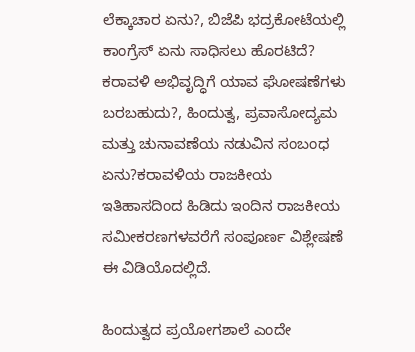ಲೆಕ್ಕಾಚಾರ ಏನು?, ಬಿಜೆಪಿ ಭದ್ರಕೋಟೆಯಲ್ಲಿ ಕಾಂಗ್ರೆಸ್ ಏನು ಸಾಧಿಸಲು ಹೊರಟಿದೆ? ಕರಾವಳಿ ಅಭಿವೃದ್ಧಿಗೆ ಯಾವ ಘೋಷಣೆಗಳು ಬರಬಹುದು?, ಹಿಂದುತ್ವ, ಪ್ರವಾಸೋದ್ಯಮ ಮತ್ತು ಚುನಾವಣೆಯ ನಡುವಿನ ಸಂಬಂಧ ಏನು?ಕರಾವಳಿಯ ರಾಜಕೀಯ ಇತಿಹಾಸದಿಂದ ಹಿಡಿದು ಇಂದಿನ ರಾಜಕೀಯ ಸಮೀಕರಣಗಳವರೆಗೆ ಸಂಪೂರ್ಣ ವಿಶ್ಲೇಷಣೆ ಈ ವಿಡಿಯೊದಲ್ಲಿದೆ.

ಹಿಂದುತ್ವದ ಪ್ರಯೋಗಶಾಲೆ ಎಂದೇ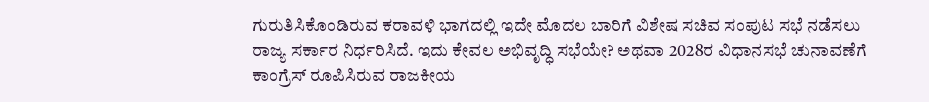ಗುರುತಿಸಿಕೊಂಡಿರುವ ಕರಾವಳಿ ಭಾಗದಲ್ಲಿ ಇದೇ ಮೊದಲ ಬಾರಿಗೆ ವಿಶೇಷ ಸಚಿವ ಸಂಪುಟ ಸಭೆ ನಡೆಸಲು ರಾಜ್ಯ ಸರ್ಕಾರ ನಿರ್ಧರಿಸಿದೆ. ಇದು ಕೇವಲ ಅಭಿವೃದ್ಧಿ ಸಭೆಯೇ? ಅಥವಾ 2028ರ ವಿಧಾನಸಭೆ ಚುನಾವಣೆಗೆ ಕಾಂಗ್ರೆಸ್ ರೂಪಿಸಿರುವ ರಾಜಕೀಯ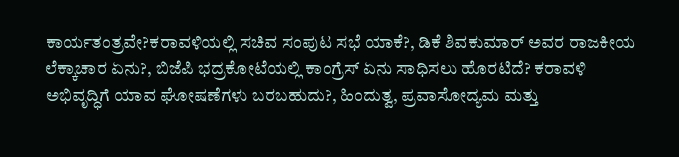ಕಾರ್ಯತಂತ್ರವೇ?ಕರಾವಳಿಯಲ್ಲಿ ಸಚಿವ ಸಂಪುಟ ಸಭೆ ಯಾಕೆ?, ಡಿಕೆ ಶಿವಕುಮಾರ್ ಅವರ ರಾಜಕೀಯ ಲೆಕ್ಕಾಚಾರ ಏನು?, ಬಿಜೆಪಿ ಭದ್ರಕೋಟೆಯಲ್ಲಿ ಕಾಂಗ್ರೆಸ್ ಏನು ಸಾಧಿಸಲು ಹೊರಟಿದೆ? ಕರಾವಳಿ ಅಭಿವೃದ್ಧಿಗೆ ಯಾವ ಘೋಷಣೆಗಳು ಬರಬಹುದು?, ಹಿಂದುತ್ವ, ಪ್ರವಾಸೋದ್ಯಮ ಮತ್ತು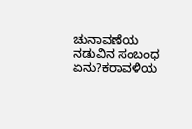ಚುನಾವಣೆಯ ನಡುವಿನ ಸಂಬಂಧ ಏನು?ಕರಾವಳಿಯ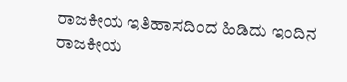ರಾಜಕೀಯ ಇತಿಹಾಸದಿಂದ ಹಿಡಿದು ಇಂದಿನ ರಾಜಕೀಯ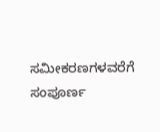ಸಮೀಕರಣಗಳವರೆಗೆ ಸಂಪೂರ್ಣ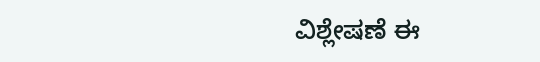ವಿಶ್ಲೇಷಣೆ ಈ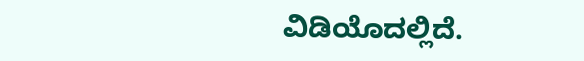ವಿಡಿಯೊದಲ್ಲಿದೆ.